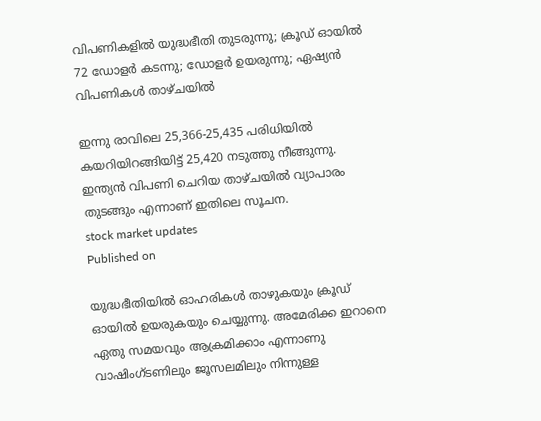വിപണികളിൽ യുദ്ധഭീതി തുടരുന്നു; ക്രൂഡ് ഓയിൽ 72 ഡോളർ കടന്നു; ഡോളർ ഉയരുന്നു; ഏഷ്യൻ വിപണികൾ താഴ്ചയിൽ

ഇന്നു രാവിലെ 25,366-25,435 പരിധിയിൽ കയറിയിറങ്ങിയിട്ട് 25,420 നടുത്തു നീങ്ങുന്നു. ഇന്ത്യൻ വിപണി ചെറിയ താഴ്ചയിൽ വ്യാപാരം തുടങ്ങും എന്നാണ് ഇതിലെ സൂചന.
stock market updates
Published on

യുദ്ധഭീതിയിൽ ഓഹരികൾ താഴുകയും ക്രൂഡ് ഓയിൽ ഉയരുകയും ചെയ്യുന്നു. അമേരിക്ക ഇറാനെ ഏതു സമയവും ആക്രമിക്കാം എന്നാണു വാഷിംഗ്ടണിലും ജൂസലമിലും നിന്നുള്ള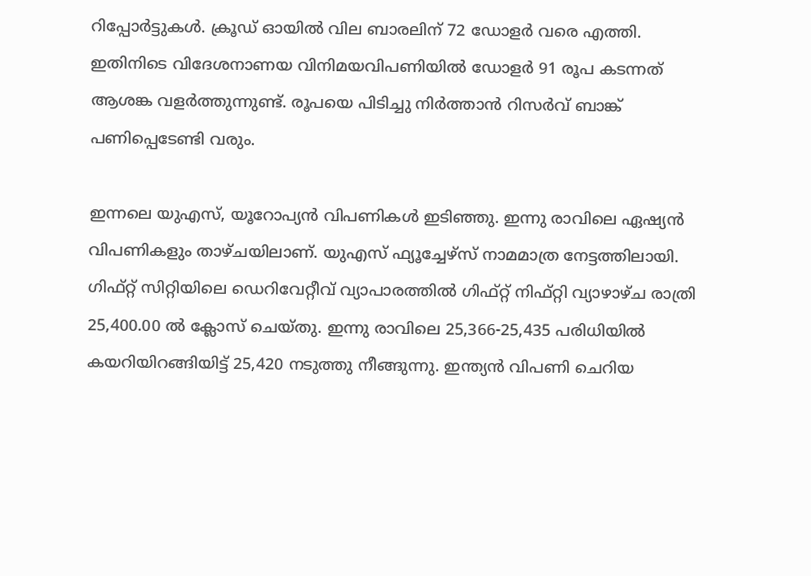റിപ്പോർട്ടുകൾ. ക്രൂഡ് ഓയിൽ വില ബാരലിന് 72 ഡോളർ വരെ എത്തി. ഇതിനിടെ വിദേശനാണയ വിനിമയവിപണിയിൽ ഡോളർ 91 രൂപ കടന്നത് ആശങ്ക വളർത്തുന്നുണ്ട്. രൂപയെ പിടിച്ചു നിർത്താൻ റിസർവ് ബാങ്ക് പണിപ്പെടേണ്ടി വരും.

ഇന്നലെ യുഎസ്, യൂറോപ്യൻ വിപണികൾ ഇടിഞ്ഞു. ഇന്നു രാവിലെ ഏഷ്യൻ വിപണികളും താഴ്ചയിലാണ്. യുഎസ് ഫ്യൂച്ചേഴ്‌സ് നാമമാത്ര നേട്ടത്തിലായി. ഗിഫ്റ്റ് സിറ്റിയിലെ ഡെറിവേറ്റീവ് വ്യാപാരത്തിൽ ഗിഫ്റ്റ് നിഫ്റ്റി വ്യാഴാഴ്‌ച രാത്രി 25,400.00 ൽ ക്ലോസ് ചെയ്തു. ഇന്നു രാവിലെ 25,366-25,435 പരിധിയിൽ കയറിയിറങ്ങിയിട്ട് 25,420 നടുത്തു നീങ്ങുന്നു. ഇന്ത്യൻ വിപണി ചെറിയ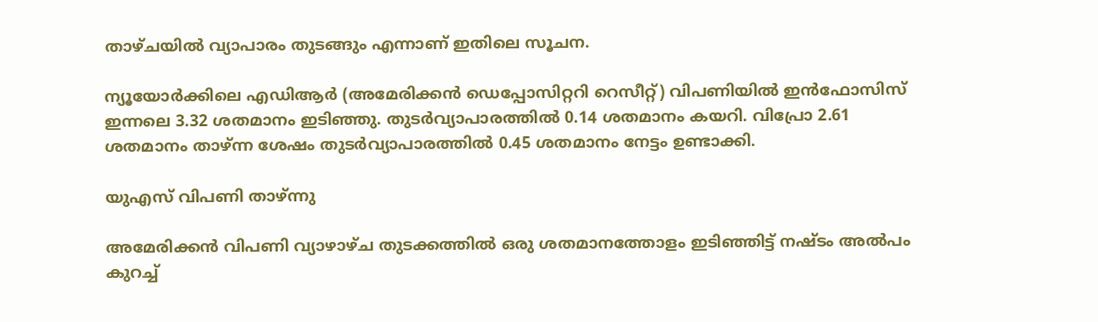താഴ്ചയിൽ വ്യാപാരം തുടങ്ങും എന്നാണ് ഇതിലെ സൂചന.

ന്യൂയോർക്കിലെ എഡിആർ (അമേരിക്കൻ ഡെപ്പോസിറ്ററി റെസീറ്റ്) വിപണിയിൽ ഇൻഫോസിസ് ഇന്നലെ 3.32 ശതമാനം ഇടിഞ്ഞു. തുടർവ്യാപാരത്തിൽ 0.14 ശതമാനം കയറി. വിപ്രോ 2.61 ശതമാനം താഴ്‌ന്ന ശേഷം തുടർവ്യാപാരത്തിൽ 0.45 ശതമാനം നേട്ടം ഉണ്ടാക്കി.

യുഎസ് വിപണി താഴ്ന്നു

അമേരിക്കൻ വിപണി വ്യാഴാഴ്ച തുടക്കത്തിൽ ഒരു ശതമാനത്തോളം ഇടിഞ്ഞിട്ട് നഷ്‌ടം അൽപം കുറച്ച്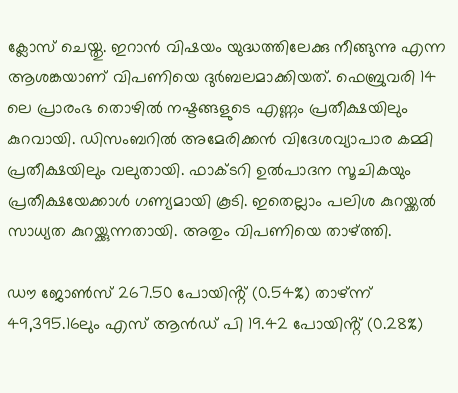ക്ലോസ് ചെയ്തു. ഇറാൻ വിഷയം യുദ്ധത്തിലേക്കു നീങ്ങുന്നു എന്ന ആശങ്കയാണ് വിപണിയെ ദുർബലമാക്കിയത്. ഫെബ്രുവരി 14 ലെ പ്രാരംഭ തൊഴിൽ നഷ്ടങ്ങളുടെ എണ്ണം പ്രതീക്ഷയിലും കുറവായി. ഡിസംബറിൽ അമേരിക്കൻ വിദേശവ്യാപാര കമ്മി പ്രതീക്ഷയിലും വലുതായി. ഫാക്ടറി ഉൽപാദന സൂചികയും പ്രതീക്ഷയേക്കാൾ ഗണ്യമായി കൂടി. ഇതെല്ലാം പലിശ കുറയ്ക്കൽ സാധ്യത കുറയ്ക്കുന്നതായി. അതും വിപണിയെ താഴ്‌ത്തി.

ഡൗ ജോൺസ് 267.50 പോയിൻ്റ് (0.54%) താഴ്‌ന്ന് 49,395.16ലും എസ് ആൻഡ് പി 19.42 പോയിൻ്റ് (0.28%)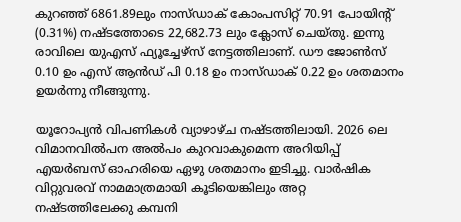കുറഞ്ഞ് 6861.89ലും നാസ്ഡാക് കോംപസിറ്റ് 70.91 പോയിൻ്റ് (0.31%) നഷ്ടത്തോടെ 22,682.73 ലും ക്ലോസ് ചെയ്തു. ഇന്നു രാവിലെ യുഎസ് ഫ്യൂച്ചേഴ്സ് നേട്ടത്തിലാണ്. ഡൗ ജോൺസ് 0.10 ഉം എസ് ആൻഡ് പി 0.18 ഉം നാസ്ഡാക് 0.22 ഉം ശതമാനം ഉയർന്നു നീങ്ങുന്നു.

യൂറോപ്യൻ വിപണികൾ വ്യാഴാഴ്ച നഷ്ടത്തിലായി. 2026 ലെ വിമാനവിൽപന അൽപം കുറവാകുമെന്ന അറിയിപ്പ് എയർബസ് ഓഹരിയെ ഏഴു ശതമാനം ഇടിച്ചു. വാർഷിക വിറ്റുവരവ് നാമമാത്രമായി കൂടിയെങ്കിലും അറ്റ നഷ്ടത്തിലേക്കു കമ്പനി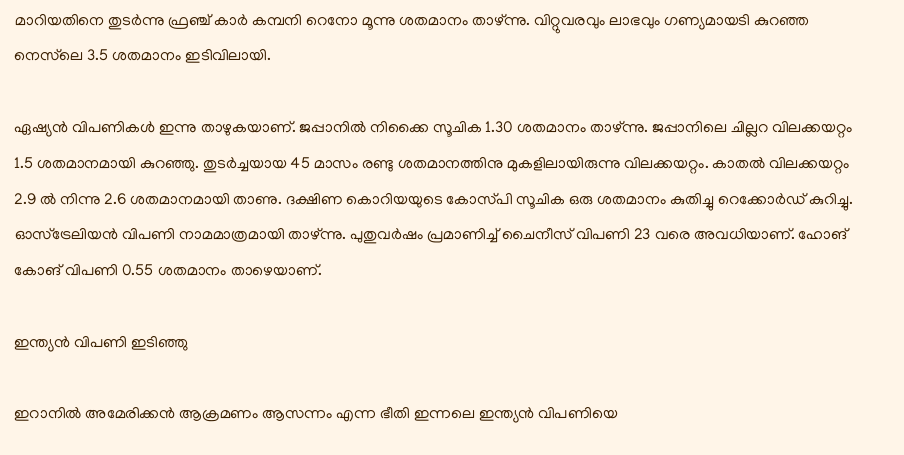മാറിയതിനെ തുടർന്നു ഫ്രഞ്ച് കാർ കമ്പനി റെനോ മൂന്നു ശതമാനം താഴ്‌ന്നു. വിറ്റുവരവും ലാഭവും ഗണ്യമായടി കുറഞ്ഞ നെസ്‌ലെ 3.5 ശതമാനം ഇടിവിലായി.

ഏഷ്യൻ വിപണികൾ ഇന്നു താഴുകയാണ്. ജപ്പാനിൽ നിക്കൈ സൂചിക 1.30 ശതമാനം താഴ്‌ന്നു. ജപ്പാനിലെ ചില്ലറ വിലക്കയറ്റം 1.5 ശതമാനമായി കുറഞ്ഞു. തുടർച്ചയായ 45 മാസം രണ്ടു ശതമാനത്തിനു മുകളിലായിരുന്നു വിലക്കയറ്റം. കാതൽ വിലക്കയറ്റം 2.9 ൽ നിന്നു 2.6 ശതമാനമായി താണു. ദക്ഷിണ കൊറിയയുടെ കോസ്‌പി സൂചിക ഒരു ശതമാനം കുതിച്ചു റെക്കോർഡ് കുറിച്ചു. ഓസ്ട്രേലിയൻ വിപണി നാമമാത്രമായി താഴ്‌ന്നു. പുതുവർഷം പ്രമാണിച്ച് ചൈനീസ് വിപണി 23 വരെ അവധിയാണ്. ഹോങ് കോങ് വിപണി 0.55 ശതമാനം താഴെയാണ്.

ഇന്ത്യൻ വിപണി ഇടിഞ്ഞു

ഇറാനിൽ അമേരിക്കൻ ആക്രമണം ആസന്നം എന്ന ഭീതി ഇന്നലെ ഇന്ത്യൻ വിപണിയെ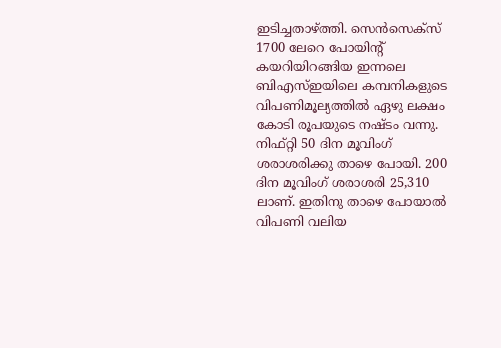ഇടിച്ചതാഴ്ത്തി. സെൻസെക്സ് 1700 ലേറെ പോയിൻ്റ് കയറിയിറങ്ങിയ ഇന്നലെ ബിഎസ്ഇയിലെ കമ്പനികളുടെ വിപണിമൂല്യത്തിൽ ഏഴു ലക്ഷം കോടി രൂപയുടെ നഷ്ടം വന്നു. നിഫ്റ്റി 50 ദിന മൂവിംഗ് ശരാശരിക്കു താഴെ പോയി. 200 ദിന മൂവിംഗ് ശരാശരി 25,310 ലാണ്. ഇതിനു താഴെ പോയാൽ വിപണി വലിയ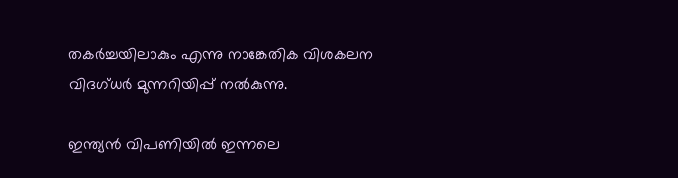തകർച്ചയിലാകും എന്നു നാങ്കേതിക വിശകലന വിദഗ്ധർ മുന്നറിയിപ്പ് നൽകുന്നു.

ഇന്ത്യൻ വിപണിയിൽ ഇന്നലെ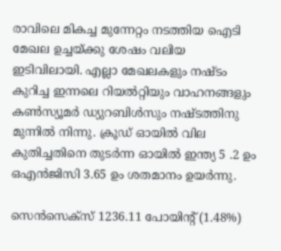രാവിലെ മികച്ച മുന്നേറ്റം നടത്തിയ ഐടി മേഖല ഉച്ചയ്ക്കു ശേഷം വലിയ ഇടിവിലായി. എല്ലാ മേഖലകളും നഷ്‌ടം കുറിച്ച ഇന്നലെ റിയൽറ്റിയും വാഹനങ്ങളും കൺസ്യൂമർ ഡ്യുറബിൾസും നഷ്ടത്തിനു മുന്നിൽ നിന്നു. ക്രൂഡ് ഓയിൽ വില കുതിച്ചതിനെ തുടർന്ന ഓയിൽ ഇന്ത്യ 5 .2 ഉം ഒഎൻജിസി 3.65 ഉം ശതമാനം ഉയർന്നു.

സെൻസെക്സ് 1236.11 പോയിൻ്റ് (1.48%)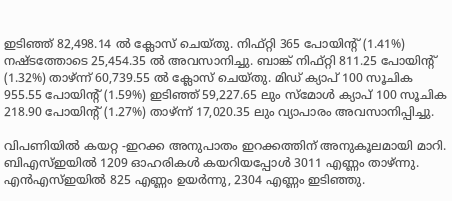ഇടിഞ്ഞ് 82,498.14 ൽ ക്ലോസ് ചെയ്തു. നിഫ്റ്റി 365 പോയിൻ്റ് (1.41%) നഷ്ടത്തോടെ 25,454.35 ൽ അവസാനിച്ചു. ബാങ്ക് നിഫ്റ്റി 811.25 പോയിൻ്റ് (1.32%) താഴ്‌ന്ന് 60,739.55 ൽ ക്ലോസ് ചെയ്തു. മിഡ് ക്യാപ് 100 സൂചിക 955.55 പോയിൻ്റ് (1.59%) ഇടിഞ്ഞ് 59,227.65 ലും സ്മോൾ ക്യാപ് 100 സൂചിക 218.90 പോയിൻ്റ് (1.27%) താഴ്‌ന്ന് 17,020.35 ലും വ്യാപാരം അവസാനിപ്പിച്ചു.

വിപണിയിൽ കയറ്റ -ഇറക്ക അനുപാതം ഇറക്കത്തിന് അനുകൂലമായി മാറി. ബിഎസ്ഇയിൽ 1209 ഓഹരികൾ കയറിയപ്പോൾ 3011 എണ്ണം താഴ്‌ന്നു. എൻഎസ്ഇയിൽ 825 എണ്ണം ഉയർന്നു, 2304 എണ്ണം ഇടിഞ്ഞു.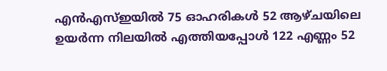എൻഎസ്ഇയിൽ 75 ഓഹരികൾ 52 ആഴ്ചയിലെ ഉയർന്ന നിലയിൽ എത്തിയപ്പോൾ 122 എണ്ണം 52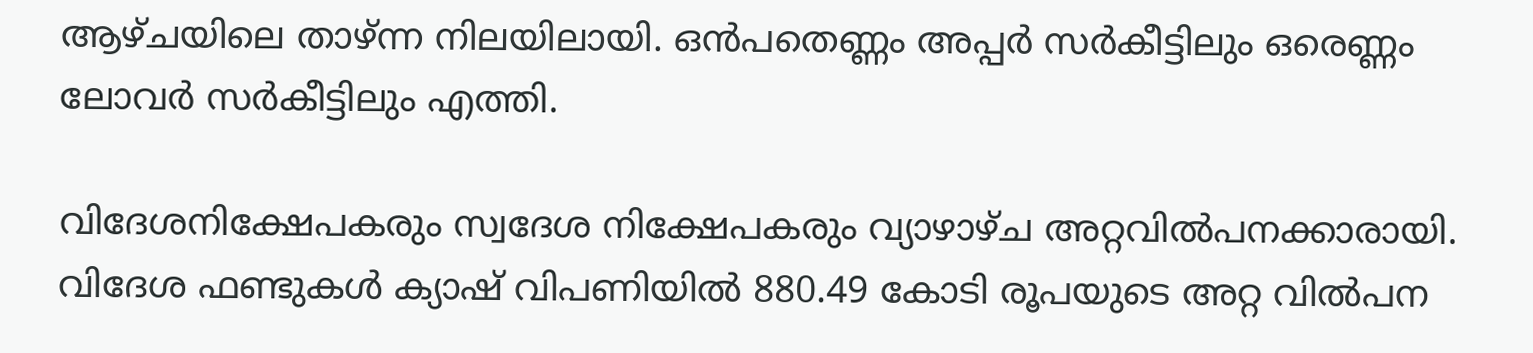ആഴ്ചയിലെ താഴ്‌ന്ന നിലയിലായി. ഒൻപതെണ്ണം അപ്പർ സർകീട്ടിലും ഒരെണ്ണം ലോവർ സർകീട്ടിലും എത്തി.

വിദേശനിക്ഷേപകരും സ്വദേശ നിക്ഷേപകരും വ്യാഴാഴ്ച അറ്റവിൽപനക്കാരായി. വിദേശ ഫണ്ടുകൾ ക്യാഷ് വിപണിയിൽ 880.49 കോടി രൂപയുടെ അറ്റ വിൽപന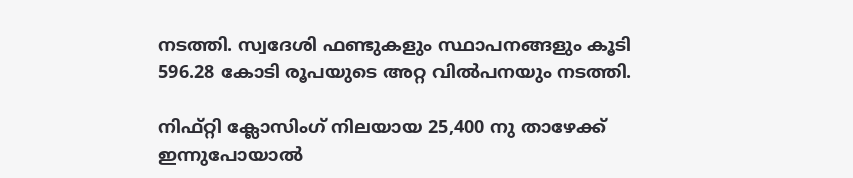നടത്തി. സ്വദേശി ഫണ്ടുകളും സ്ഥാപനങ്ങളും കൂടി 596.28 കോടി രൂപയുടെ അറ്റ വിൽപനയും നടത്തി.

നിഫ്റ്റി ക്ലോസിംഗ് നിലയായ 25,400 നു താഴേക്ക് ഇന്നുപോയാൽ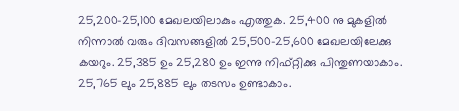25,200-25,100 മേഖലയിലാകും എത്തുക. 25,400 നു മുകളിൽ നിന്നാൽ വരും ദിവസങ്ങളിൽ 25,500-25,600 മേഖലയിലേക്കു കയറും. 25,385 ഉം 25,280 ഉം ഇന്നു നിഫ്റ്റിക്കു പിന്തുണയാകാം. 25,765 ലും 25,885 ലും തടസം ഉണ്ടാകാം.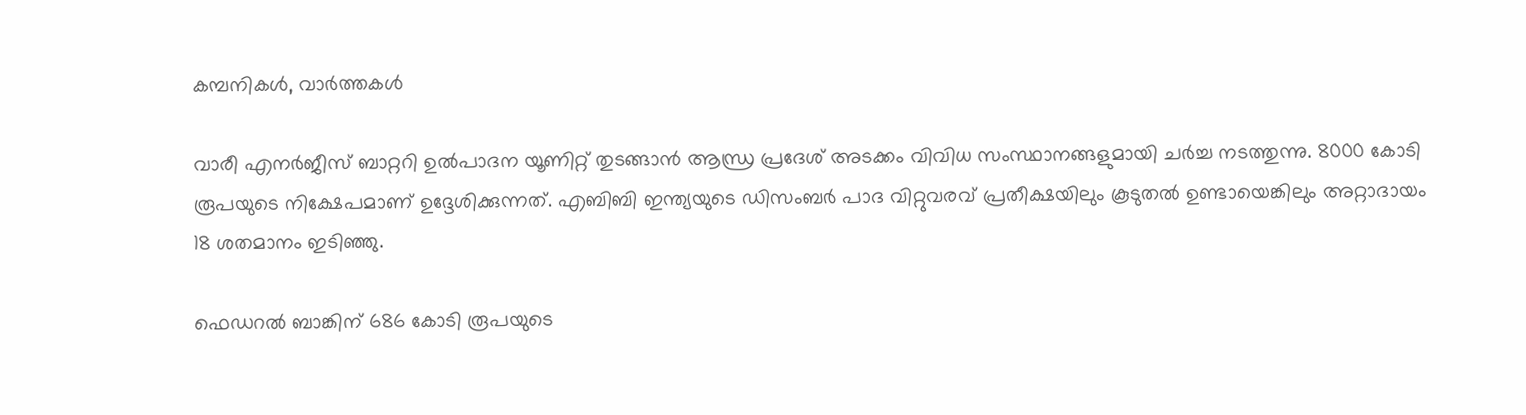കമ്പനികൾ, വാർത്തകൾ

വാരീ എനർജീസ് ബാറ്ററി ഉൽപാദന യൂണിറ്റ് തുടങ്ങാൻ ആന്ധ്ര പ്രദേശ് അടക്കം വിവിധ സംസ്ഥാനങ്ങളുമായി ചർച്ച നടത്തുന്നു. 8000 കോടി രൂപയുടെ നിക്ഷേപമാണ് ഉദ്ദേശിക്കുന്നത്. എബിബി ഇന്ത്യയുടെ ഡിസംബർ പാദ വിറ്റുവരവ് പ്രതീക്ഷയിലും കൂടുതൽ ഉണ്ടായെങ്കിലും അറ്റാദായം 18 ശതമാനം ഇടിഞ്ഞു.

ഫെഡറൽ ബാങ്കിന് 686 കോടി രൂപയുടെ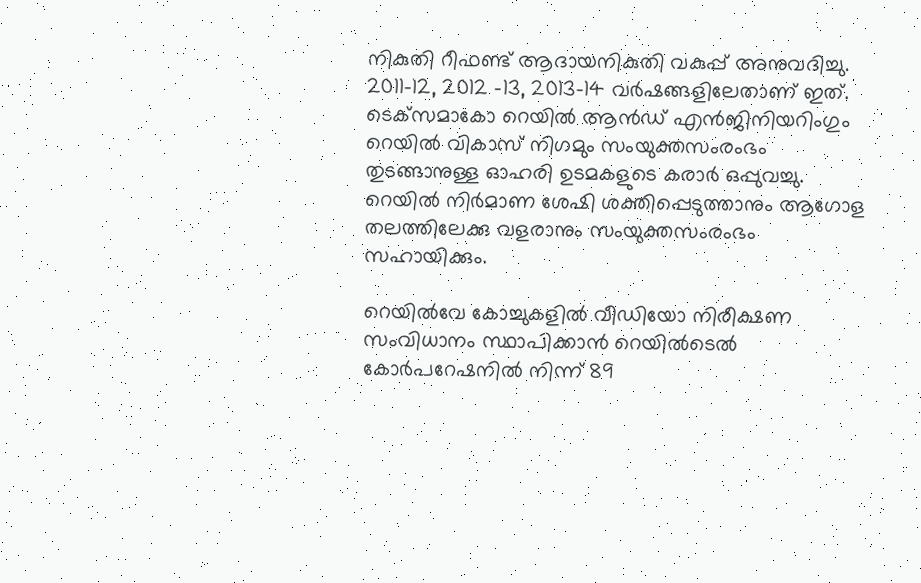നികുതി റീഫണ്ട് ആദായനികുതി വകുപ്പ് അനുവദിച്ചു. 2011-12, 2012 -13, 2013-14 വർഷങ്ങളിലേതാണ് ഇത്. ടെക്‌സമാകോ റെയിൽ ആൻഡ് എൻജിനിയറിംഗും റെയിൽ വികാസ് നിഗമും സംയുക്തസംരംഭം തുടങ്ങാനുള്ള ഓഹരി ഉടമകളുടെ കരാർ ഒപ്പുവച്ചു. റെയിൽ നിർമാണ ശേഷി ശക്തിപ്പെടുത്താനും ആഗോള തലത്തിലേക്കു വളരാനും സംയുക്തസംരംഭം സഹായിക്കും.

റെയിൽവേ കോച്ചുകളിൽ വീഡിയോ നിരീക്ഷണ സംവിധാനം സ്ഥാപിക്കാൻ റെയിൽടെൽ കോർപറേഷനിൽ നിന്ന് 89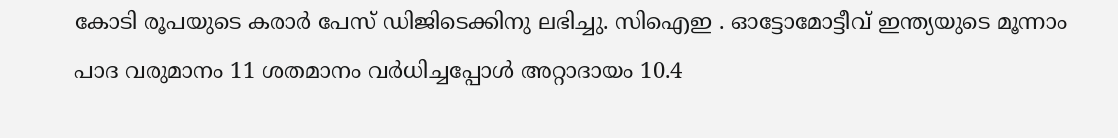കോടി രൂപയുടെ കരാർ പേസ് ഡിജിടെക്കിനു ലഭിച്ചു. സിഐഇ . ഓട്ടോമോട്ടീവ് ഇന്ത്യയുടെ മൂന്നാം പാദ വരുമാനം 11 ശതമാനം വർധിച്ചപ്പോൾ അറ്റാദായം 10.4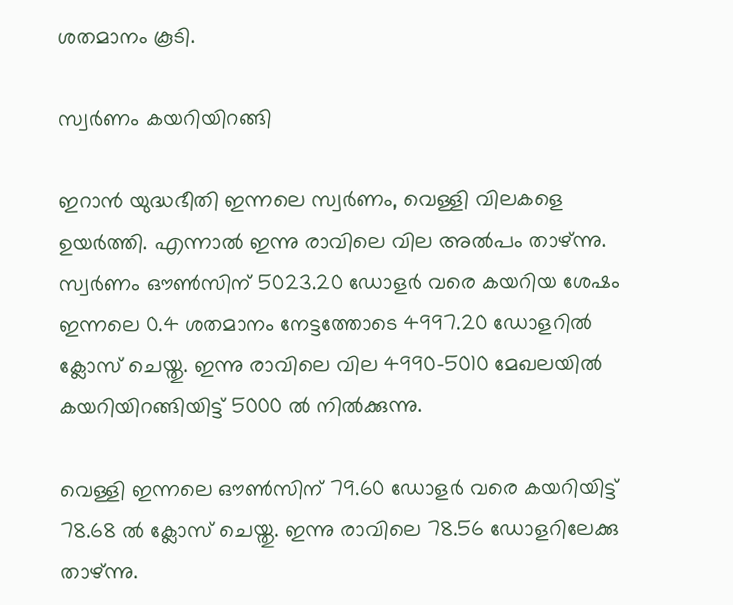ശതമാനം കൂടി.

സ്വർണം കയറിയിറങ്ങി

ഇറാൻ യുദ്ധഭീതി ഇന്നലെ സ്വർണം, വെള്ളി വിലകളെ ഉയർത്തി. എന്നാൽ ഇന്നു രാവിലെ വില അൽപം താഴ്‌ന്നു. സ്വർണം ഔൺസിന് 5023.20 ഡോളർ വരെ കയറിയ ശേഷം ഇന്നലെ 0.4 ശതമാനം നേട്ടത്തോടെ 4997.20 ഡോളറിൽ ക്ലോസ് ചെയ്തു. ഇന്നു രാവിലെ വില 4990-5010 മേഖലയിൽ കയറിയിറങ്ങിയിട്ട് 5000 ൽ നിൽക്കുന്നു.

വെള്ളി ഇന്നലെ ഔൺസിന് 79.60 ഡോളർ വരെ കയറിയിട്ട് 78.68 ൽ ക്ലോസ് ചെയ്തു. ഇന്നു രാവിലെ 78.56 ഡോളറിലേക്കു താഴ്ന്നു.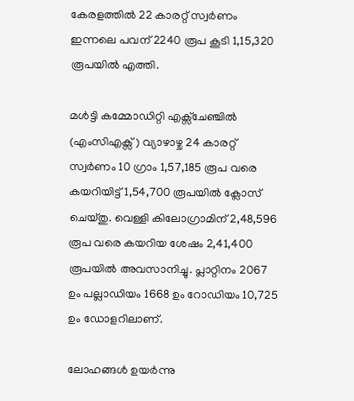കേരളത്തിൽ 22 കാരറ്റ് സ്വർണം ഇന്നലെ പവന് 2240 രൂപ കൂടി 1,15,320 രൂപയിൽ എത്തി.

മൾട്ടി കമ്മോഡിറ്റി എക്സ്ചേഞ്ചിൽ (എംസിഎക്സ്) വ്യാഴാഴ്ച 24 കാരറ്റ് സ്വർണം 10 ഗ്രാം 1,57,185 രൂപ വരെ കയറിയിട്ട് 1,54,700 രൂപയിൽ ക്ലോസ് ചെയ്തു. വെള്ളി കിലോഗ്രാമിന് 2,48,596 രൂപ വരെ കയറിയ ശേഷം 2,41,400 രൂപയിൽ അവസാനിച്ചു. പ്ലാറ്റിനം 2067 ഉം പല്ലാഡിയം 1668 ഉം റോഡിയം 10,725 ഉം ഡോളറിലാണ്.

ലോഹങ്ങൾ ഉയർന്നു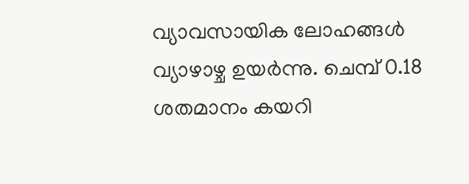വ്യാവസായിക ലോഹങ്ങൾ വ്യാഴാഴ്ച ഉയർന്നു. ചെമ്പ് 0.18 ശതമാനം കയറി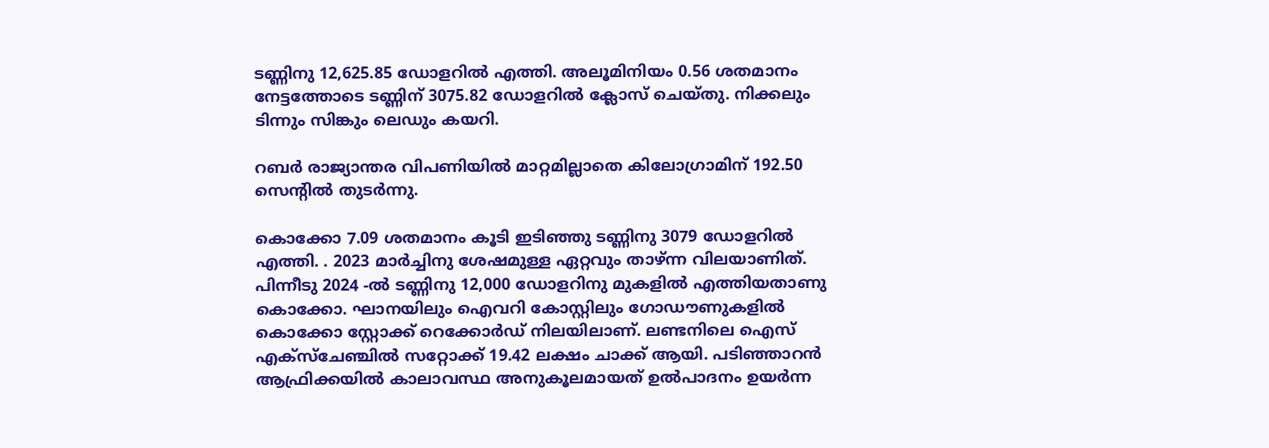ടണ്ണിനു 12,625.85 ഡോളറിൽ എത്തി. അലൂമിനിയം 0.56 ശതമാനം നേട്ടത്തോടെ ടണ്ണിന് 3075.82 ഡോളറിൽ ക്ലോസ് ചെയ്തു. നിക്കലും ടിന്നും സിങ്കും ലെഡും കയറി.

റബർ രാജ്യാന്തര വിപണിയിൽ മാറ്റമില്ലാതെ കിലോഗ്രാമിന് 192.50 സെൻ്റിൽ തുടർന്നു.

കൊക്കോ 7.09 ശതമാനം കൂടി ഇടിഞ്ഞു ടണ്ണിനു 3079 ഡോളറിൽ എത്തി. . 2023 മാർച്ചിനു ശേഷമുള്ള ഏറ്റവും താഴ്‌ന്ന വിലയാണിത്. പിന്നീടു 2024 -ൽ ടണ്ണിനു 12,000 ഡോളറിനു മുകളിൽ എത്തിയതാണു കൊക്കോ. ഘാനയിലും ഐവറി കോസ്റ്റിലും ഗോഡൗണുകളിൽ കൊക്കോ സ്റ്റോക്ക് റെക്കോർഡ് നിലയിലാണ്. ലണ്ടനിലെ ഐസ് എക്സ്ചേഞ്ചിൽ സറ്റോക്ക് 19.42 ലക്ഷം ചാക്ക് ആയി. പടിഞ്ഞാറൻ ആഫ്രിക്കയിൽ കാലാവസ്ഥ അനുകൂലമായത് ഉൽപാദനം ഉയർന്ന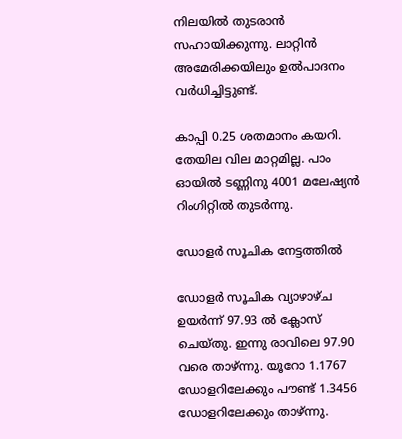നിലയിൽ തുടരാൻ സഹായിക്കുന്നു. ലാറ്റിൻ അമേരിക്കയിലും ഉൽപാദനം വർധിച്ചിട്ടുണ്ട്.

കാപ്പി 0.25 ശതമാനം കയറി. തേയില വില മാറ്റമില്ല. പാം ഓയിൽ ടണ്ണിനു 4001 മലേഷ്യൻ റിംഗിറ്റിൽ തുടർന്നു.

ഡോളർ സൂചിക നേട്ടത്തിൽ

ഡോളർ സൂചിക വ്യാഴാഴ്ച ഉയർന്ന് 97.93 ൽ ക്ലോസ് ചെയ്തു. ഇന്നു രാവിലെ 97.90 വരെ താഴ്ന്നു. യൂറോ 1.1767 ഡോളറിലേക്കും പൗണ്ട് 1.3456 ഡോളറിലേക്കും താഴ്‌ന്നു.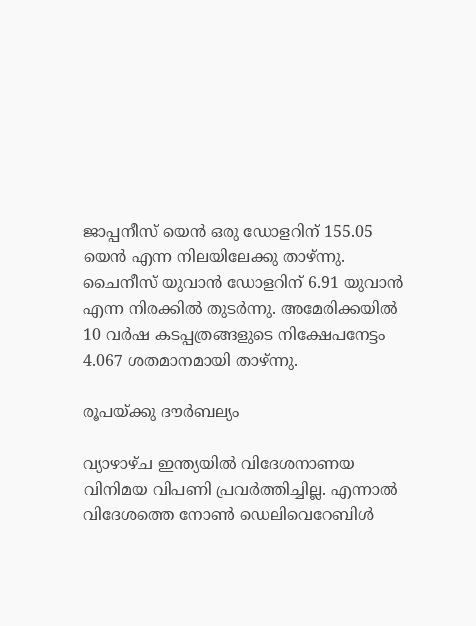ജാപ്പനീസ് യെൻ ഒരു ഡോളറിന് 155.05 യെൻ എന്ന നിലയിലേക്കു താഴ്ന്നു. ചൈനീസ് യുവാൻ ഡോളറിന് 6.91 യുവാൻ എന്ന നിരക്കിൽ തുടർന്നു. അമേരിക്കയിൽ 10 വർഷ കടപ്പത്രങ്ങളുടെ നിക്ഷേപനേട്ടം 4.067 ശതമാനമായി താഴ്‌ന്നു.

രൂപയ്ക്കു ദൗർബല്യം

വ്യാഴാഴ്ച ഇന്ത്യയിൽ വിദേശനാണയ വിനിമയ വിപണി പ്രവർത്തിച്ചില്ല. എന്നാൽ വിദേശത്തെ നോൺ ഡെലിവെറേബിൾ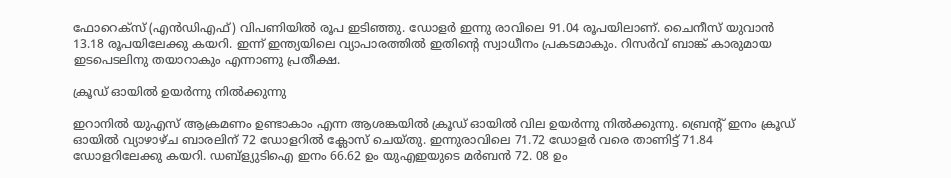ഫോറെക്സ് (എൻഡിഎഫ്) വിപണിയിൽ രൂപ ഇടിഞ്ഞു. ഡോളർ ഇന്നു രാവിലെ 91.04 രൂപയിലാണ്. ചൈനീസ് യുവാൻ 13.18 രൂപയിലേക്കു കയറി. ഇന്ന് ഇന്ത്യയിലെ വ്യാപാരത്തിൽ ഇതിൻ്റെ സ്വാധീനം പ്രകടമാകും. റിസർവ് ബാങ്ക് കാരുമായ ഇടപെടലിനു തയാറാകും എന്നാണു പ്രതീക്ഷ.

ക്രൂഡ് ഓയിൽ ഉയർന്നു നിൽക്കുന്നു

ഇറാനിൽ യുഎസ് ആക്രമണം ഉണ്ടാകാം എന്ന ആശങ്കയിൽ ക്രൂഡ് ഓയിൽ വില ഉയർന്നു നിൽക്കുന്നു. ബ്രെൻ്റ് ഇനം ക്രൂഡ് ഓയിൽ വ്യാഴാഴ്ച ബാരലിന് 72 ഡോളറിൽ ക്ലോസ് ചെയ്തു. ഇന്നുരാവിലെ 71.72 ഡോളർ വരെ താണിട്ട് 71.84 ഡോളറിലേക്കു കയറി. ഡബ്ള്യുടിഐ ഇനം 66.62 ഉം യുഎഇയുടെ മർബൻ 72. 08 ഉം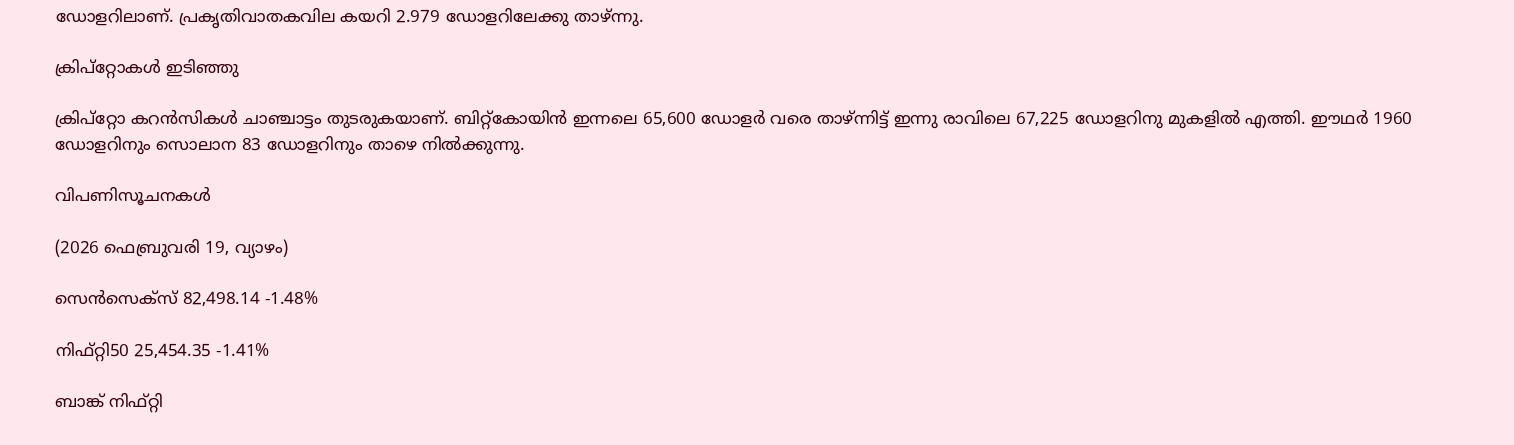ഡോളറിലാണ്. പ്രകൃതിവാതകവില കയറി 2.979 ഡോളറിലേക്കു താഴ്ന്നു.

ക്രിപ്റ്റോകൾ ഇടിഞ്ഞു

ക്രിപ്റ്റോ കറൻസികൾ ചാഞ്ചാട്ടം തുടരുകയാണ്. ബിറ്റ്കോയിൻ ഇന്നലെ 65,600 ഡോളർ വരെ താഴ്ന്നിട്ട് ഇന്നു രാവിലെ 67,225 ഡോളറിനു മുകളിൽ എത്തി. ഈഥർ 1960 ഡോളറിനും സൊലാന 83 ഡോളറിനും താഴെ നിൽക്കുന്നു.

വിപണിസൂചനകൾ

(2026 ഫെബ്രുവരി 19, വ്യാഴം)

സെൻസെക്സ് 82,498.14 -1.48%

നിഫ്റ്റി50 25,454.35 -1.41%

ബാങ്ക് നിഫ്റ്റി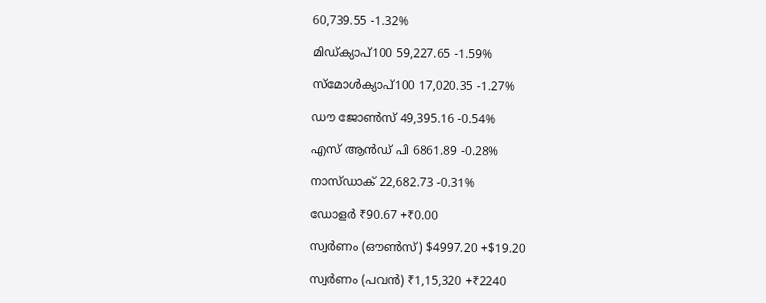60,739.55 -1.32%

മിഡ്ക്യാപ്100 59,227.65 -1.59%

സ്മോൾക്യാപ്100 17,020.35 -1.27%

ഡൗ ജോൺസ് 49,395.16 -0.54%

എസ് ആൻഡ് പി 6861.89 -0.28%

നാസ്ഡാക് 22,682.73 -0.31%

ഡോളർ ₹90.67 +₹0.00

സ്വർണം (ഔൺസ്) $4997.20 +$19.20

സ്വർണം (പവൻ) ₹1,15,320 +₹2240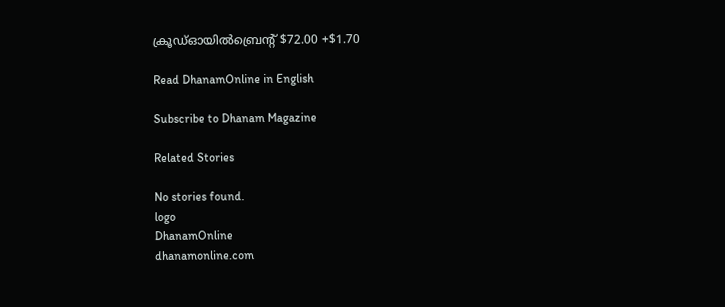ക്രൂഡ്ഓയിൽബ്രെൻ്റ് $72.00 +$1.70

Read DhanamOnline in English

Subscribe to Dhanam Magazine

Related Stories

No stories found.
logo
DhanamOnline
dhanamonline.com